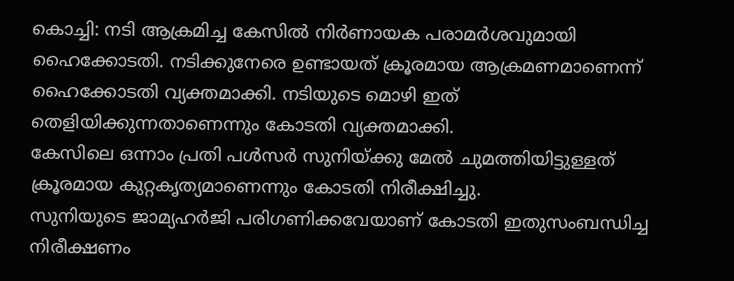കൊച്ചി: നടി ആക്രമിച്ച കേസിൽ നിർണായക പരാമർശവുമായി ഹൈക്കോടതി. നടിക്കുനേരെ ഉണ്ടായത് ക്രൂരമായ ആക്രമണമാണെന്ന് ഹൈക്കോടതി വ്യക്തമാക്കി. നടിയുടെ മൊഴി ഇത് തെളിയിക്കുന്നതാണെന്നും കോടതി വ്യക്തമാക്കി.
കേസിലെ ഒന്നാം പ്രതി പൾസർ സുനിയ്ക്കു മേൽ ചുമത്തിയിട്ടുള്ളത് ക്രൂരമായ കുറ്റകൃത്യമാണെന്നും കോടതി നിരീക്ഷിച്ചു.
സുനിയുടെ ജാമ്യഹർജി പരിഗണിക്കവേയാണ് കോടതി ഇതുസംബന്ധിച്ച നിരീക്ഷണം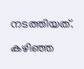നടത്തിയത്. കഴിഞ്ഞ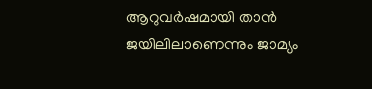ആറുവർഷമായി താൻ ജയിലിലാണെന്നും ജാമ്യം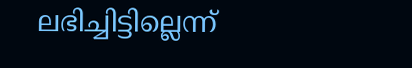ലഭിച്ചിട്ടില്ലെന്ന്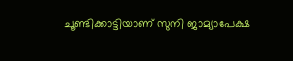ചൂണ്ടിക്കാട്ടിയാണ് സുനി ജാമ്യാപേക്ഷ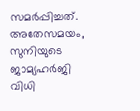സമർപ്പിച്ചത്. അതേസമയം, സുനിയുടെ ജാമ്യഹർജി വിധി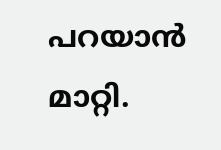പറയാൻ മാറ്റി.